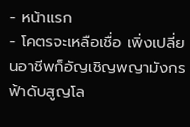- หน้าแรก
- โคตรจะเหลือเชื่อ เพิ่งเปลี่ยนอาชีพก็อัญเชิญพญามังกรฟ้าดับสูญโล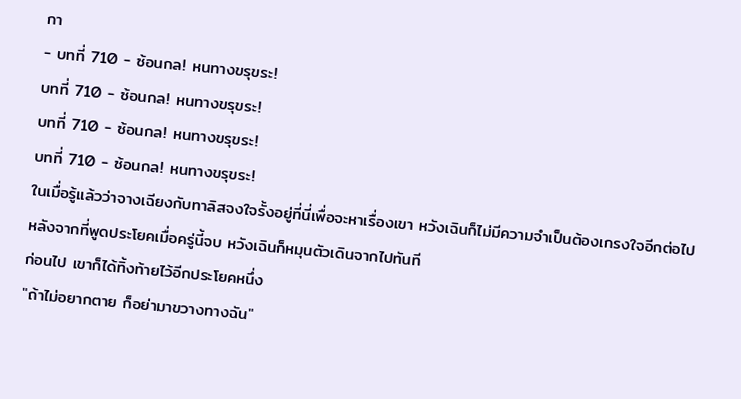กา
- บทที่ 710 - ซ้อนกล! หนทางขรุขระ!
บทที่ 710 - ซ้อนกล! หนทางขรุขระ!
บทที่ 710 - ซ้อนกล! หนทางขรุขระ!
บทที่ 710 - ซ้อนกล! หนทางขรุขระ!
ในเมื่อรู้แล้วว่าจางเฉียงกับทาลิสจงใจรั้งอยู่ที่นี่เพื่อจะหาเรื่องเขา หวังเฉินก็ไม่มีความจำเป็นต้องเกรงใจอีกต่อไป
หลังจากที่พูดประโยคเมื่อครู่นี้จบ หวังเฉินก็หมุนตัวเดินจากไปทันที
ก่อนไป เขาก็ได้ทิ้งท้ายไว้อีกประโยคหนึ่ง
"ถ้าไม่อยากตาย ก็อย่ามาขวางทางฉัน"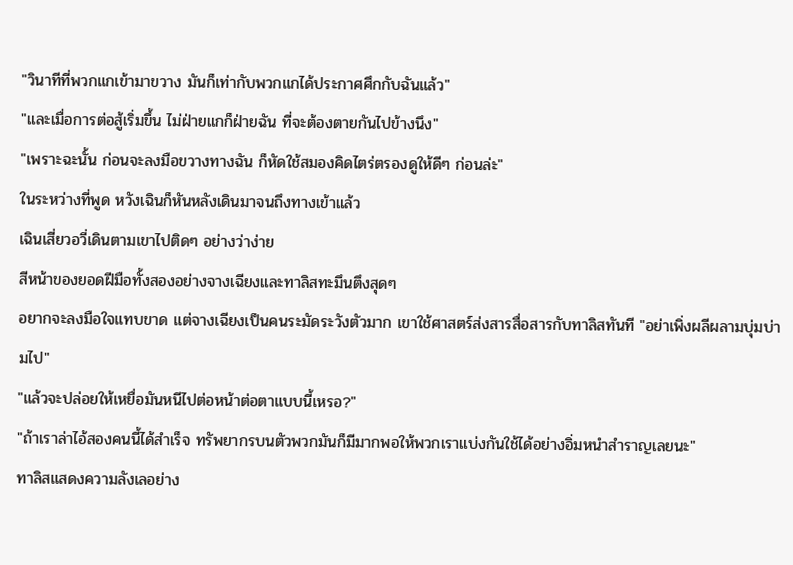"วินาทีที่พวกแกเข้ามาขวาง มันก็เท่ากับพวกแกได้ประกาศศึกกับฉันแล้ว"
"และเมื่อการต่อสู้เริ่มขึ้น ไม่ฝ่ายแกก็ฝ่ายฉัน ที่จะต้องตายกันไปข้างนึง"
"เพราะฉะนั้น ก่อนจะลงมือขวางทางฉัน ก็หัดใช้สมองคิดไตร่ตรองดูให้ดีๆ ก่อนล่ะ"
ในระหว่างที่พูด หวังเฉินก็หันหลังเดินมาจนถึงทางเข้าแล้ว
เฉินเสี่ยวอวี่เดินตามเขาไปติดๆ อย่างว่าง่าย
สีหน้าของยอดฝีมือทั้งสองอย่างจางเฉียงและทาลิสทะมึนตึงสุดๆ
อยากจะลงมือใจแทบขาด แต่จางเฉียงเป็นคนระมัดระวังตัวมาก เขาใช้ศาสตร์ส่งสารสื่อสารกับทาลิสทันที "อย่าเพิ่งผลีผลามบุ่มบ่ามไป"
"แล้วจะปล่อยให้เหยื่อมันหนีไปต่อหน้าต่อตาแบบนี้เหรอ?"
"ถ้าเราล่าไอ้สองคนนี้ได้สำเร็จ ทรัพยากรบนตัวพวกมันก็มีมากพอให้พวกเราแบ่งกันใช้ได้อย่างอิ่มหนำสำราญเลยนะ"
ทาลิสแสดงความลังเลอย่าง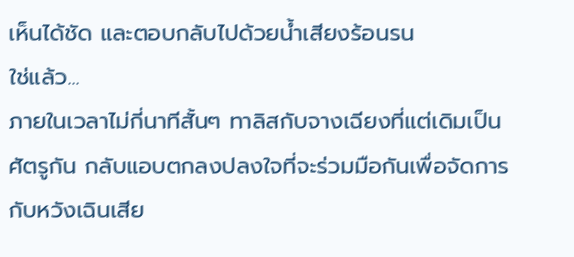เห็นได้ชัด และตอบกลับไปด้วยน้ำเสียงร้อนรน
ใช่แล้ว...
ภายในเวลาไม่กี่นาทีสั้นๆ ทาลิสกับจางเฉียงที่แต่เดิมเป็นศัตรูกัน กลับแอบตกลงปลงใจที่จะร่วมมือกันเพื่อจัดการกับหวังเฉินเสีย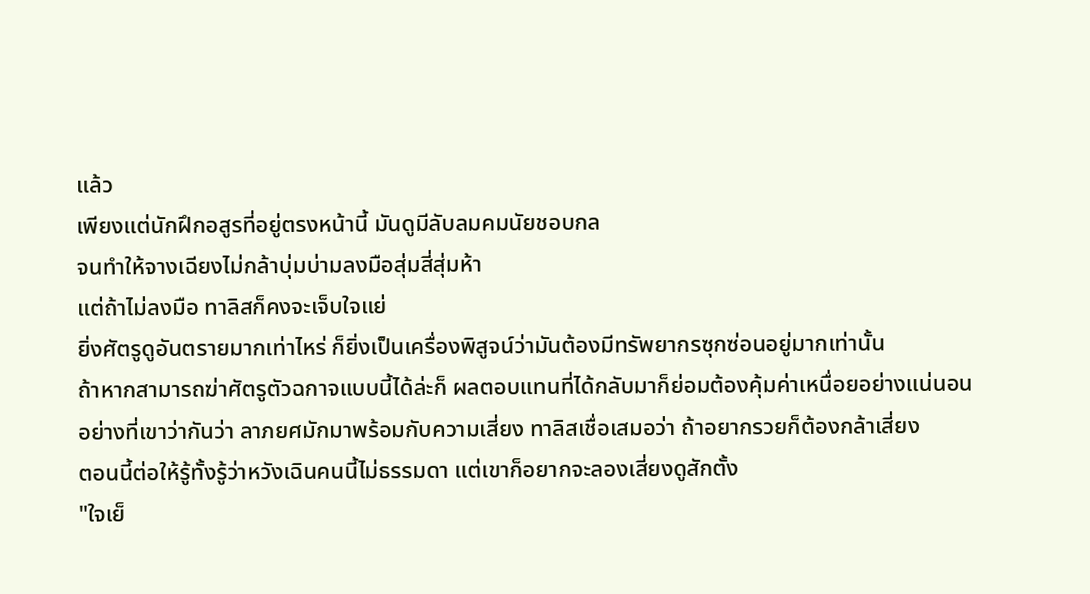แล้ว
เพียงแต่นักฝึกอสูรที่อยู่ตรงหน้านี้ มันดูมีลับลมคมนัยชอบกล
จนทำให้จางเฉียงไม่กล้าบุ่มบ่ามลงมือสุ่มสี่สุ่มห้า
แต่ถ้าไม่ลงมือ ทาลิสก็คงจะเจ็บใจแย่
ยิ่งศัตรูดูอันตรายมากเท่าไหร่ ก็ยิ่งเป็นเครื่องพิสูจน์ว่ามันต้องมีทรัพยากรซุกซ่อนอยู่มากเท่านั้น
ถ้าหากสามารถฆ่าศัตรูตัวฉกาจแบบนี้ได้ล่ะก็ ผลตอบแทนที่ได้กลับมาก็ย่อมต้องคุ้มค่าเหนื่อยอย่างแน่นอน
อย่างที่เขาว่ากันว่า ลาภยศมักมาพร้อมกับความเสี่ยง ทาลิสเชื่อเสมอว่า ถ้าอยากรวยก็ต้องกล้าเสี่ยง
ตอนนี้ต่อให้รู้ทั้งรู้ว่าหวังเฉินคนนี้ไม่ธรรมดา แต่เขาก็อยากจะลองเสี่ยงดูสักตั้ง
"ใจเย็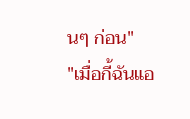นๆ ก่อน"
"เมื่อกี้ฉันแอ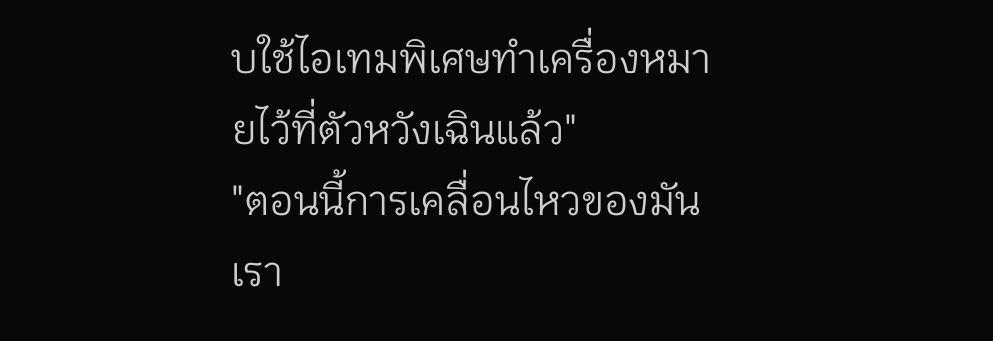บใช้ไอเทมพิเศษทำเครื่องหมายไว้ที่ตัวหวังเฉินแล้ว"
"ตอนนี้การเคลื่อนไหวของมัน เรา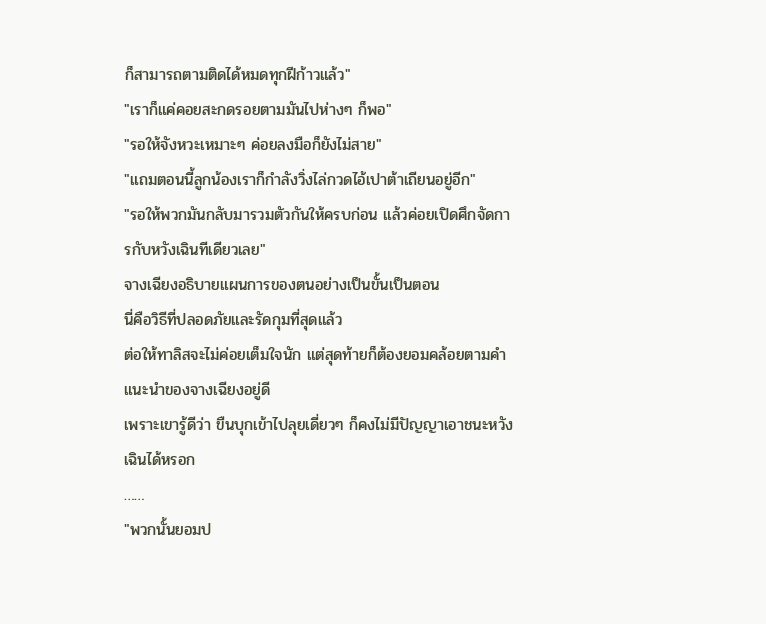ก็สามารถตามติดได้หมดทุกฝีก้าวแล้ว"
"เราก็แค่คอยสะกดรอยตามมันไปห่างๆ ก็พอ"
"รอให้จังหวะเหมาะๆ ค่อยลงมือก็ยังไม่สาย"
"แถมตอนนี้ลูกน้องเราก็กำลังวิ่งไล่กวดไอ้เปาต้าเถียนอยู่อีก"
"รอให้พวกมันกลับมารวมตัวกันให้ครบก่อน แล้วค่อยเปิดศึกจัดการกับหวังเฉินทีเดียวเลย"
จางเฉียงอธิบายแผนการของตนอย่างเป็นขั้นเป็นตอน
นี่คือวิธีที่ปลอดภัยและรัดกุมที่สุดแล้ว
ต่อให้ทาลิสจะไม่ค่อยเต็มใจนัก แต่สุดท้ายก็ต้องยอมคล้อยตามคำแนะนำของจางเฉียงอยู่ดี
เพราะเขารู้ดีว่า ขืนบุกเข้าไปลุยเดี่ยวๆ ก็คงไม่มีปัญญาเอาชนะหวังเฉินได้หรอก
……
"พวกนั้นยอมป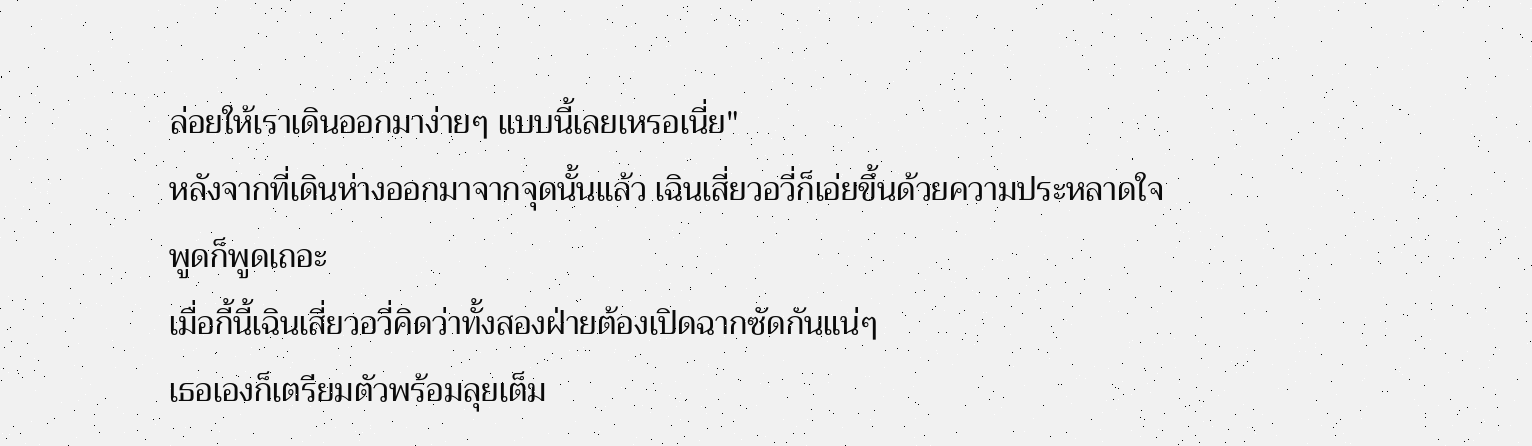ล่อยให้เราเดินออกมาง่ายๆ แบบนี้เลยเหรอเนี่ย"
หลังจากที่เดินห่างออกมาจากจุดนั้นแล้ว เฉินเสี่ยวอวี่ก็เอ่ยขึ้นด้วยความประหลาดใจ
พูดก็พูดเถอะ
เมื่อกี้นี้เฉินเสี่ยวอวี่คิดว่าทั้งสองฝ่ายต้องเปิดฉากซัดกันแน่ๆ
เธอเองก็เตรียมตัวพร้อมลุยเต็ม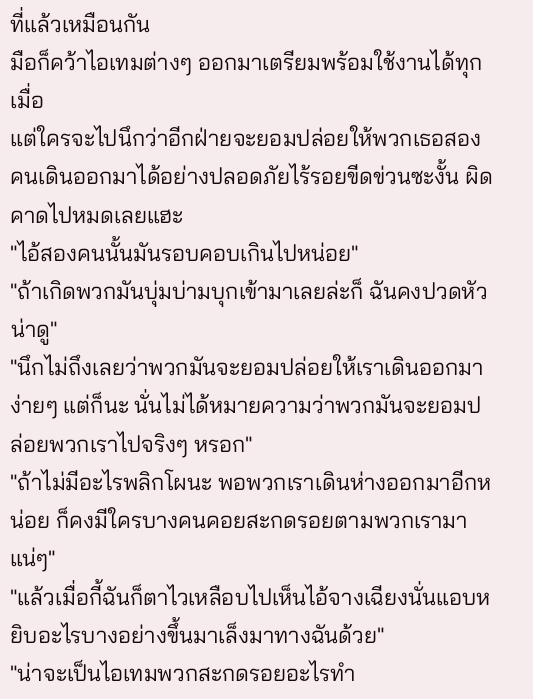ที่แล้วเหมือนกัน
มือก็คว้าไอเทมต่างๆ ออกมาเตรียมพร้อมใช้งานได้ทุกเมื่อ
แต่ใครจะไปนึกว่าอีกฝ่ายจะยอมปล่อยให้พวกเธอสองคนเดินออกมาได้อย่างปลอดภัยไร้รอยขีดข่วนซะงั้น ผิดคาดไปหมดเลยแฮะ
"ไอ้สองคนนั้นมันรอบคอบเกินไปหน่อย"
"ถ้าเกิดพวกมันบุ่มบ่ามบุกเข้ามาเลยล่ะก็ ฉันคงปวดหัวน่าดู"
"นึกไม่ถึงเลยว่าพวกมันจะยอมปล่อยให้เราเดินออกมาง่ายๆ แต่ก็นะ นั่นไม่ได้หมายความว่าพวกมันจะยอมปล่อยพวกเราไปจริงๆ หรอก"
"ถ้าไม่มีอะไรพลิกโผนะ พอพวกเราเดินห่างออกมาอีกหน่อย ก็คงมีใครบางคนคอยสะกดรอยตามพวกเรามาแน่ๆ"
"แล้วเมื่อกี้ฉันก็ตาไวเหลือบไปเห็นไอ้จางเฉียงนั่นแอบหยิบอะไรบางอย่างขึ้นมาเล็งมาทางฉันด้วย"
"น่าจะเป็นไอเทมพวกสะกดรอยอะไรทำ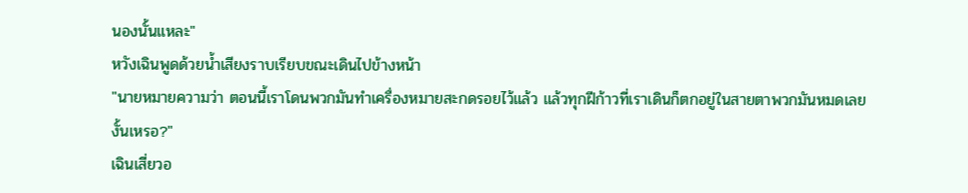นองนั้นแหละ"
หวังเฉินพูดด้วยน้ำเสียงราบเรียบขณะเดินไปข้างหน้า
"นายหมายความว่า ตอนนี้เราโดนพวกมันทำเครื่องหมายสะกดรอยไว้แล้ว แล้วทุกฝีก้าวที่เราเดินก็ตกอยู่ในสายตาพวกมันหมดเลยงั้นเหรอ?"
เฉินเสี่ยวอ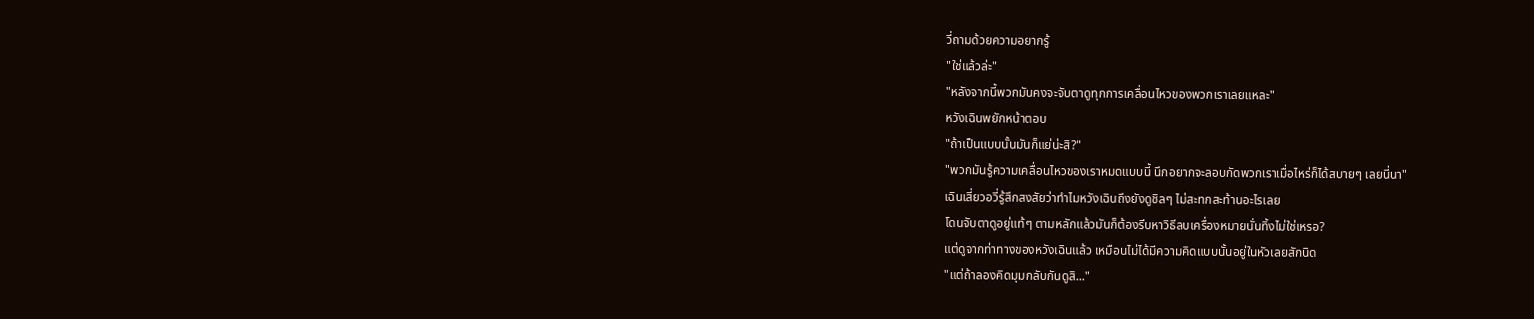วี่ถามด้วยความอยากรู้
"ใช่แล้วล่ะ"
"หลังจากนี้พวกมันคงจะจับตาดูทุกการเคลื่อนไหวของพวกเราเลยแหละ"
หวังเฉินพยักหน้าตอบ
"ถ้าเป็นแบบนั้นมันก็แย่น่ะสิ?"
"พวกมันรู้ความเคลื่อนไหวของเราหมดแบบนี้ นึกอยากจะลอบกัดพวกเราเมื่อไหร่ก็ได้สบายๆ เลยนี่นา"
เฉินเสี่ยวอวี่รู้สึกสงสัยว่าทำไมหวังเฉินถึงยังดูชิลๆ ไม่สะทกสะท้านอะไรเลย
โดนจับตาดูอยู่แท้ๆ ตามหลักแล้วมันก็ต้องรีบหาวิธีลบเครื่องหมายนั่นทิ้งไม่ใช่เหรอ?
แต่ดูจากท่าทางของหวังเฉินแล้ว เหมือนไม่ได้มีความคิดแบบนั้นอยู่ในหัวเลยสักนิด
"แต่ถ้าลองคิดมุมกลับกันดูสิ..."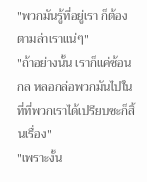"พวกมันรู้ที่อยู่เรา ก็ต้องตามล่าเราแน่ๆ"
"ถ้าอย่างนั้น เราก็แค่ซ้อนกล หลอกล่อพวกมันไปในที่ที่พวกเราได้เปรียบซะก็สิ้นเรื่อง"
"เพราะงั้น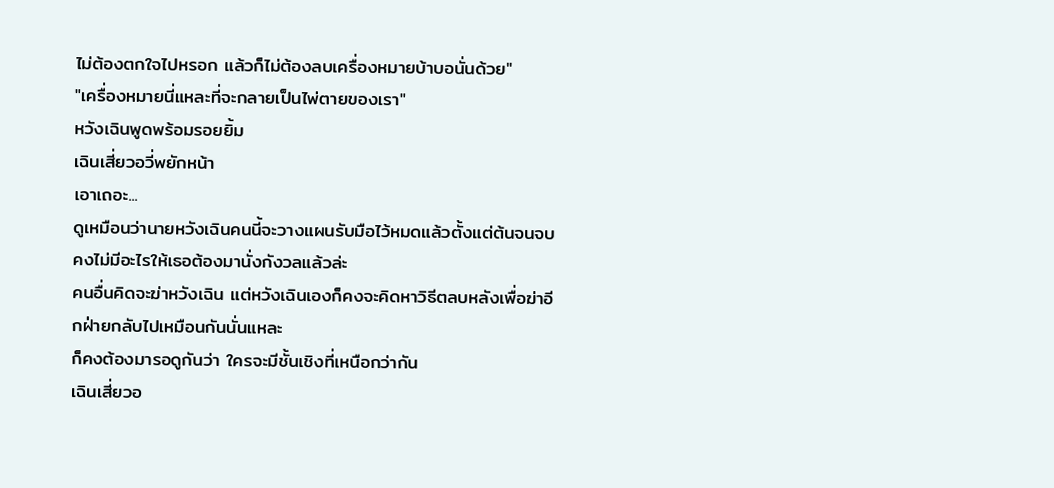ไม่ต้องตกใจไปหรอก แล้วก็ไม่ต้องลบเครื่องหมายบ้าบอนั่นด้วย"
"เครื่องหมายนี่แหละที่จะกลายเป็นไพ่ตายของเรา"
หวังเฉินพูดพร้อมรอยยิ้ม
เฉินเสี่ยวอวี่พยักหน้า
เอาเถอะ...
ดูเหมือนว่านายหวังเฉินคนนี้จะวางแผนรับมือไว้หมดแล้วตั้งแต่ต้นจนจบ คงไม่มีอะไรให้เธอต้องมานั่งกังวลแล้วล่ะ
คนอื่นคิดจะฆ่าหวังเฉิน แต่หวังเฉินเองก็คงจะคิดหาวิธีตลบหลังเพื่อฆ่าอีกฝ่ายกลับไปเหมือนกันนั่นแหละ
ก็คงต้องมารอดูกันว่า ใครจะมีชั้นเชิงที่เหนือกว่ากัน
เฉินเสี่ยวอ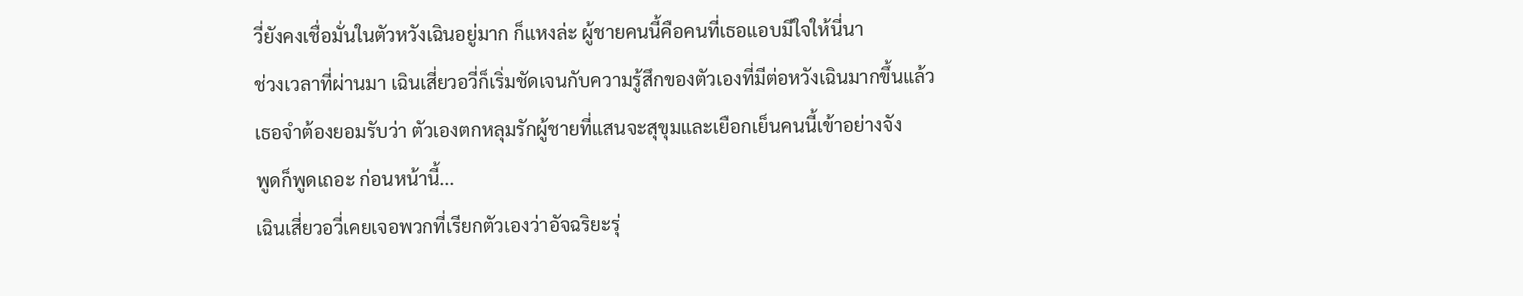วี่ยังคงเชื่อมั่นในตัวหวังเฉินอยู่มาก ก็แหงล่ะ ผู้ชายคนนี้คือคนที่เธอแอบมีใจให้นี่นา
ช่วงเวลาที่ผ่านมา เฉินเสี่ยวอวี่ก็เริ่มชัดเจนกับความรู้สึกของตัวเองที่มีต่อหวังเฉินมากขึ้นแล้ว
เธอจำต้องยอมรับว่า ตัวเองตกหลุมรักผู้ชายที่แสนจะสุขุมและเยือกเย็นคนนี้เข้าอย่างจัง
พูดก็พูดเถอะ ก่อนหน้านี้...
เฉินเสี่ยวอวี่เคยเจอพวกที่เรียกตัวเองว่าอัจฉริยะรุ่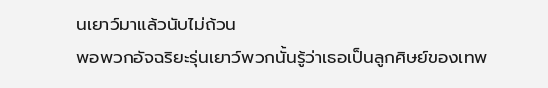นเยาว์มาแล้วนับไม่ถ้วน
พอพวกอัจฉริยะรุ่นเยาว์พวกนั้นรู้ว่าเธอเป็นลูกศิษย์ของเทพ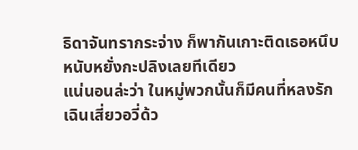ธิดาจันทรากระจ่าง ก็พากันเกาะติดเธอหนึบหนับหยั่งกะปลิงเลยทีเดียว
แน่นอนล่ะว่า ในหมู่พวกนั้นก็มีคนที่หลงรักเฉินเสี่ยวอวี่ด้ว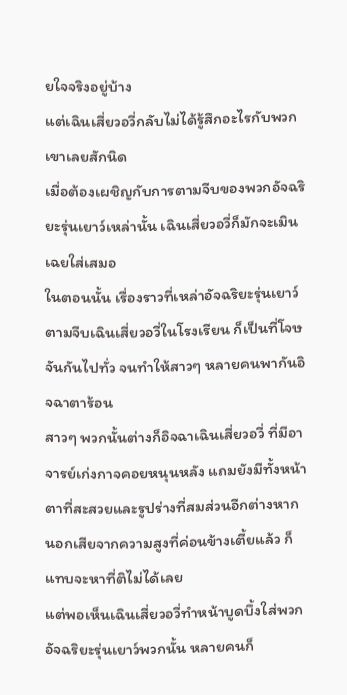ยใจจริงอยู่บ้าง
แต่เฉินเสี่ยวอวี่กลับไม่ได้รู้สึกอะไรกับพวกเขาเลยสักนิด
เมื่อต้องเผชิญกับการตามจีบของพวกอัจฉริยะรุ่นเยาว์เหล่านั้น เฉินเสี่ยวอวี่ก็มักจะเมินเฉยใส่เสมอ
ในตอนนั้น เรื่องราวที่เหล่าอัจฉริยะรุ่นเยาว์ตามจีบเฉินเสี่ยวอวี่ในโรงเรียน ก็เป็นที่โจษจันกันไปทั่ว จนทำให้สาวๆ หลายคนพากันอิจฉาตาร้อน
สาวๆ พวกนั้นต่างก็อิจฉาเฉินเสี่ยวอวี่ ที่มีอาจารย์เก่งกาจคอยหนุนหลัง แถมยังมีทั้งหน้าตาที่สะสวยและรูปร่างที่สมส่วนอีกต่างหาก
นอกเสียจากความสูงที่ค่อนข้างเตี้ยแล้ว ก็แทบจะหาที่ติไม่ได้เลย
แต่พอเห็นเฉินเสี่ยวอวี่ทำหน้าบูดบึ้งใส่พวกอัจฉริยะรุ่นเยาว์พวกนั้น หลายคนก็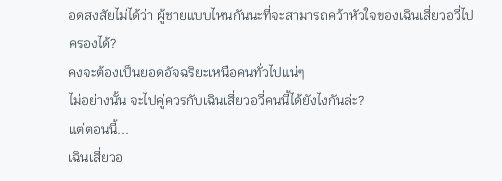อดสงสัยไม่ได้ว่า ผู้ชายแบบไหนกันนะที่จะสามารถคว้าหัวใจของเฉินเสี่ยวอวี่ไปครองได้?
คงจะต้องเป็นยอดอัจฉริยะเหนือคนทั่วไปแน่ๆ
ไม่อย่างนั้น จะไปคู่ควรกับเฉินเสี่ยวอวี่คนนี้ได้ยังไงกันล่ะ?
แต่ตอนนี้...
เฉินเสี่ยวอ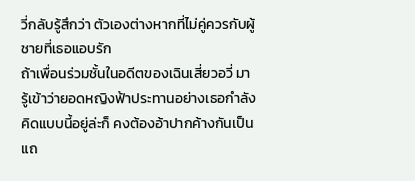วี่กลับรู้สึกว่า ตัวเองต่างหากที่ไม่คู่ควรกับผู้ชายที่เธอแอบรัก
ถ้าเพื่อนร่วมชั้นในอดีตของเฉินเสี่ยวอวี่ มารู้เข้าว่ายอดหญิงฟ้าประทานอย่างเธอกำลังคิดแบบนี้อยู่ล่ะก็ คงต้องอ้าปากค้างกันเป็นแถ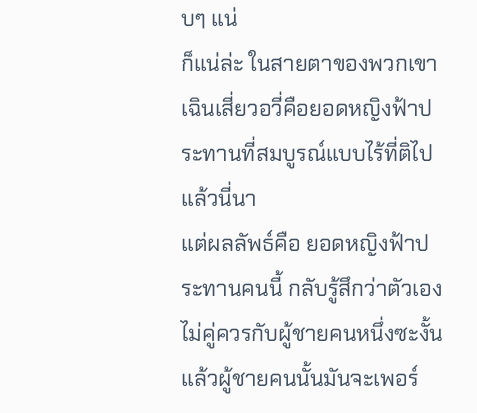บๆ แน่
ก็แน่ล่ะ ในสายตาของพวกเขา เฉินเสี่ยวอวี่คือยอดหญิงฟ้าประทานที่สมบูรณ์แบบไร้ที่ติไปแล้วนี่นา
แต่ผลลัพธ์คือ ยอดหญิงฟ้าประทานคนนี้ กลับรู้สึกว่าตัวเองไม่คู่ควรกับผู้ชายคนหนึ่งซะงั้น
แล้วผู้ชายคนนั้นมันจะเพอร์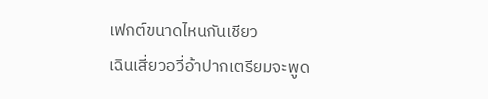เฟกต์ขนาดไหนกันเชียว
เฉินเสี่ยวอวี่อ้าปากเตรียมจะพูด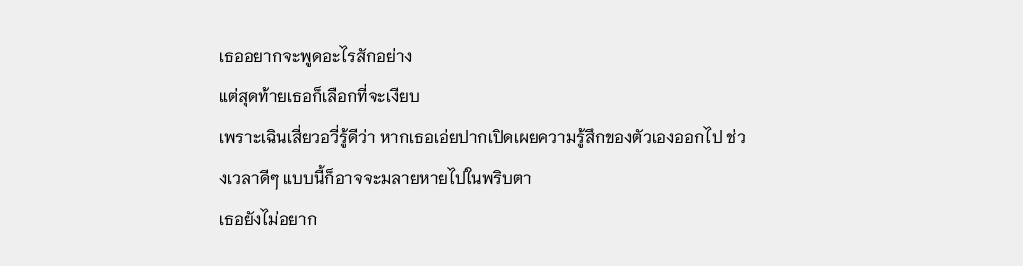เธออยากจะพูดอะไรสักอย่าง
แต่สุดท้ายเธอก็เลือกที่จะเงียบ
เพราะเฉินเสี่ยวอวี่รู้ดีว่า หากเธอเอ่ยปากเปิดเผยความรู้สึกของตัวเองออกไป ช่วงเวลาดีๆ แบบนี้ก็อาจจะมลายหายไปในพริบตา
เธอยังไม่อยาก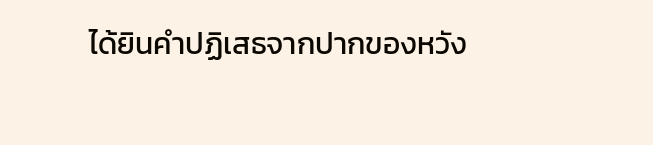ได้ยินคำปฏิเสธจากปากของหวัง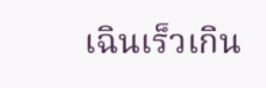เฉินเร็วเกิน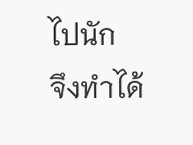ไปนัก
จึงทำได้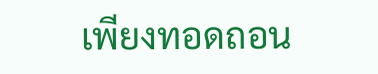เพียงทอดถอน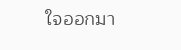ใจออกมา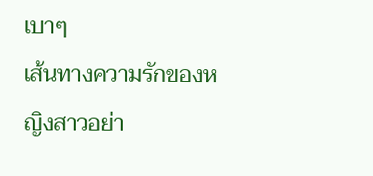เบาๆ
เส้นทางความรักของหญิงสาวอย่า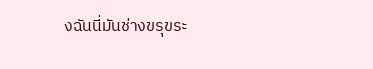งฉันนี่มันช่างขรุขระ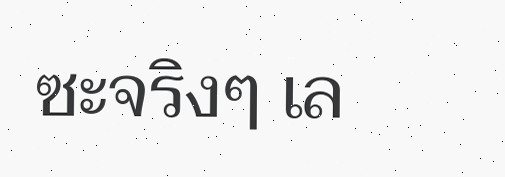ซะจริงๆ เล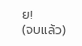ย!
(จบแล้ว)